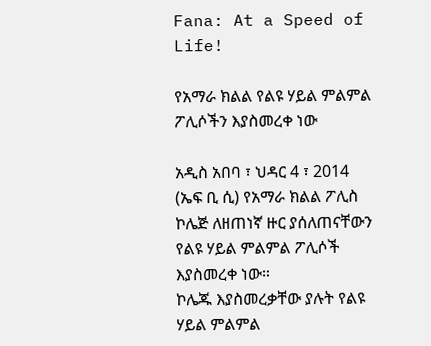Fana: At a Speed of Life!

የአማራ ክልል የልዩ ሃይል ምልምል ፖሊሶችን እያስመረቀ ነው

አዲስ አበባ ፣ ህዳር 4 ፣ 2014 (ኤፍ ቢ ሲ) የአማራ ክልል ፖሊስ ኮሌጅ ለዘጠነኛ ዙር ያሰለጠናቸውን የልዩ ሃይል ምልምል ፖሊሶች እያስመረቀ ነው።
ኮሌጁ እያስመረቃቸው ያሉት የልዩ ሃይል ምልምል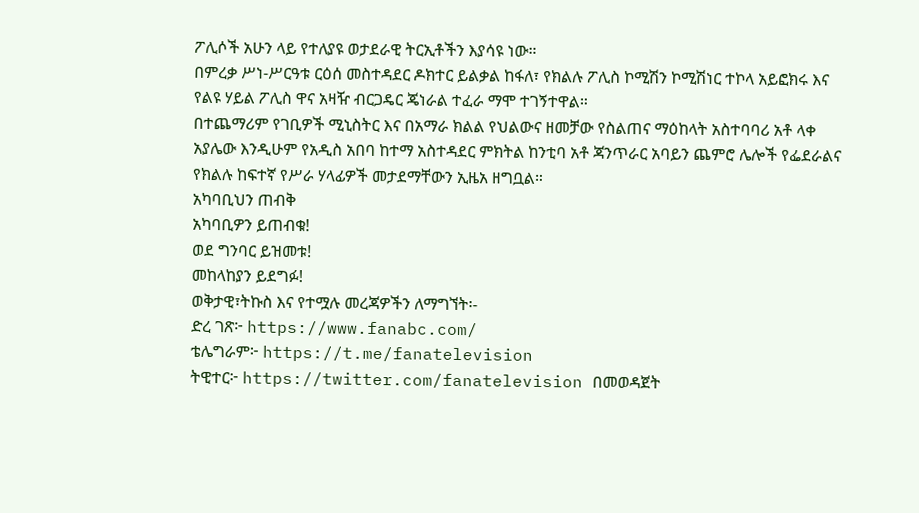ፖሊሶች አሁን ላይ የተለያዩ ወታደራዊ ትርኢቶችን እያሳዩ ነው።
በምረቃ ሥነ-ሥርዓቱ ርዕሰ መስተዳደር ዶክተር ይልቃል ከፋለ፣ የክልሉ ፖሊስ ኮሚሽን ኮሚሽነር ተኮላ አይፎክሩ እና የልዩ ሃይል ፖሊስ ዋና አዛዥ ብርጋዴር ጄነራል ተፈራ ማሞ ተገኝተዋል።
በተጨማሪም የገቢዎች ሚኒስትር እና በአማራ ክልል የህልውና ዘመቻው የስልጠና ማዕከላት አስተባባሪ አቶ ላቀ አያሌው እንዲሁም የአዲስ አበባ ከተማ አስተዳደር ምክትል ከንቲባ አቶ ጃንጥራር አባይን ጨምሮ ሌሎች የፌደራልና የክልሉ ከፍተኛ የሥራ ሃላፊዎች መታደማቸውን ኢዜአ ዘግቧል።
አካባቢህን ጠብቅ
አካባቢዎን ይጠብቁ!
ወደ ግንባር ይዝመቱ!
መከላከያን ይደግፉ!
ወቅታዊ፣ትኩስ እና የተሟሉ መረጃዎችን ለማግኘት፡-
ድረ ገጽ፦ https://www.fanabc.com/
ቴሌግራም፦ https://t.me/fanatelevision
ትዊተር፦ https://twitter.com/fanatelevision በመወዳጀት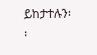ይከታተሉን፡፡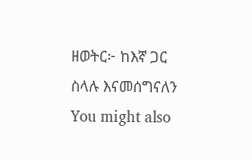ዘወትር፦ ከእኛ ጋር ስላሉ እናመሰግናለን
You might also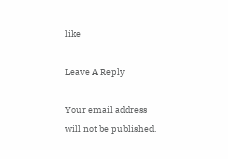like

Leave A Reply

Your email address will not be published.